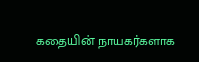கதையின் நாயகர்களாக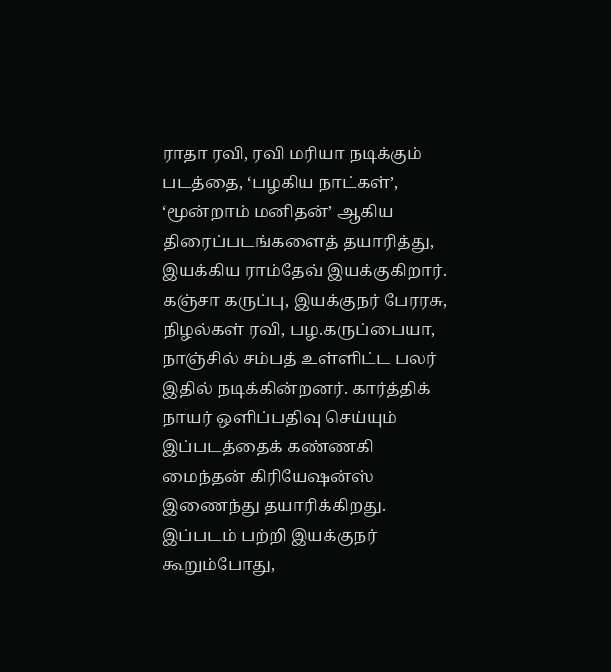ராதா ரவி, ரவி மரியா நடிக்கும் படத்தை, ‘பழகிய நாட்கள்’, ‘மூன்றாம் மனிதன்’ ஆகிய திரைப்படங்களைத் தயாரித்து, இயக்கிய ராம்தேவ் இயக்குகிறார்.
கஞ்சா கருப்பு, இயக்குநர் பேரரசு, நிழல்கள் ரவி, பழ.கருப்பையா, நாஞ்சில் சம்பத் உள்ளிட்ட பலர் இதில் நடிக்கின்றனர். கார்த்திக் நாயர் ஒளிப்பதிவு செய்யும் இப்படத்தைக் கண்ணகி மைந்தன் கிரியேஷன்ஸ் இணைந்து தயாரிக்கிறது.
இப்படம் பற்றி இயக்குநர் கூறும்போது,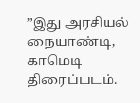”இது அரசியல் நையாண்டி, காமெடி திரைப்படம்.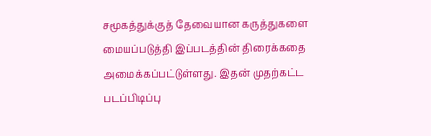சமூகத்துக்குத் தேவையான கருத்துகளை மையப்படுத்தி இப்படத்தின் திரைக்கதை அமைக்கப்பட்டுள்ளது. இதன் முதற்கட்ட படப்பிடிப்பு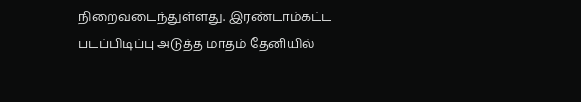நிறைவடைந்துள்ளது. இரண்டாம்கட்ட படப்பிடிப்பு அடுத்த மாதம் தேனியில்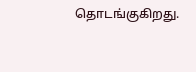தொடங்குகிறது.